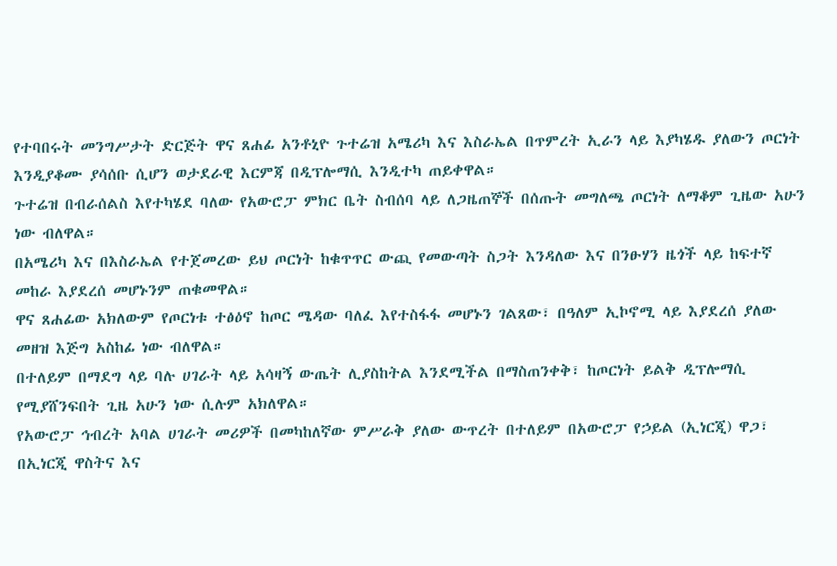የተባበሩት መንግሥታት ድርጅት ዋና ጸሐፊ አንቶኒዮ ጉተሬዝ አሜሪካ እና እስራኤል በጥምረት ኢራን ላይ እያካሄዱ ያለውን ጦርነት እንዲያቆሙ ያሳሰቡ ሲሆን ወታደራዊ እርምጃ በዲፕሎማሲ እንዲተካ ጠይቀዋል።
ጉተሬዝ በብራሰልስ እየተካሄደ ባለው የአውሮፓ ምክር ቤት ስብሰባ ላይ ለጋዜጠኞች በሰጡት መግለጫ ጦርነት ለማቆም ጊዜው አሁን ነው ብለዋል።
በአሜሪካ እና በእስራኤል የተጀመረው ይህ ጦርነት ከቁጥጥር ውጪ የመውጣት ስጋት እንዳለው እና በንፁሃን ዜጎች ላይ ከፍተኛ መከራ እያደረሰ መሆኑንም ጠቁመዋል።
ዋና ጸሐፊው አክለውም የጦርነቱ ተፅዕኖ ከጦር ሜዳው ባለፈ እየተስፋፋ መሆኑን ገልጸው፣ በዓለም ኢኮኖሚ ላይ እያደረሰ ያለው መዘዝ እጅግ አስከፊ ነው ብለዋል።
በተለይም በማደግ ላይ ባሉ ሀገራት ላይ አሳዛኝ ውጤት ሊያስከትል እንደሚችል በማስጠንቀቅ፣ ከጦርነት ይልቅ ዲፕሎማሲ የሚያሸንፍበት ጊዜ አሁን ነው ሲሉም አክለዋል።
የአውሮፓ ኅብረት አባል ሀገራት መሪዎች በመካከለኛው ምሥራቅ ያለው ውጥረት በተለይም በአውሮፓ የኃይል (ኢነርጂ) ዋጋ፣ በኢነርጂ ዋስትና እና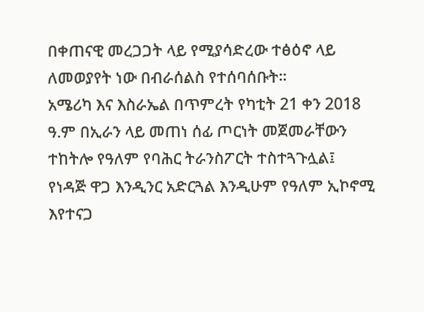በቀጠናዊ መረጋጋት ላይ የሚያሳድረው ተፅዕኖ ላይ ለመወያየት ነው በብራሰልስ የተሰባሰቡት።
አሜሪካ እና እስራኤል በጥምረት የካቲት 21 ቀን 2018 ዓ.ም በኢራን ላይ መጠነ ሰፊ ጦርነት መጀመራቸውን ተከትሎ የዓለም የባሕር ትራንስፖርት ተስተጓጉሏል፤ የነዳጅ ዋጋ እንዲንር አድርጓል እንዲሁም የዓለም ኢኮኖሚ እየተናጋ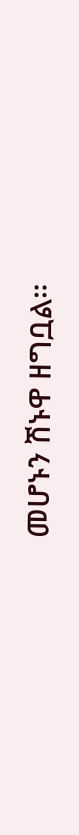መሆኑን ሽኑዋ ዘግቧል።